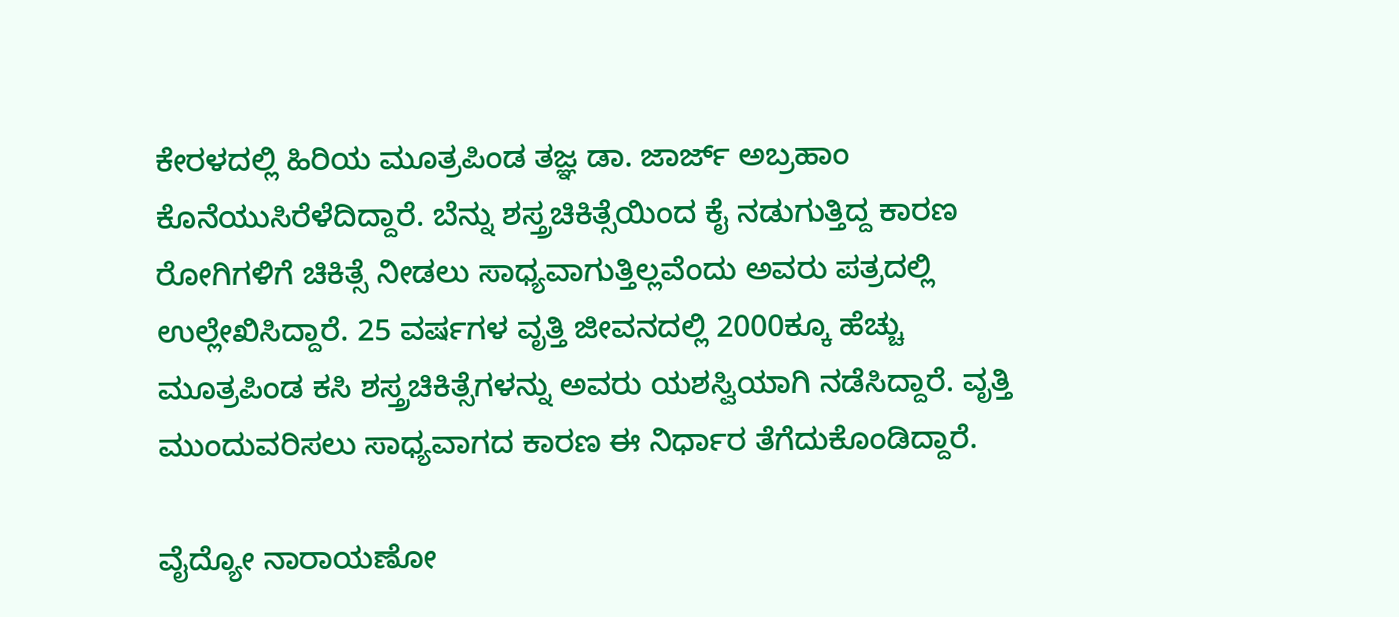ಕೇರಳದಲ್ಲಿ ಹಿರಿಯ ಮೂತ್ರಪಿಂಡ ತಜ್ಞ ಡಾ. ಜಾರ್ಜ್ ಅಬ್ರಹಾಂ ಕೊನೆಯುಸಿರೆಳೆದಿದ್ದಾರೆ. ಬೆನ್ನು ಶಸ್ತ್ರಚಿಕಿತ್ಸೆಯಿಂದ ಕೈ ನಡುಗುತ್ತಿದ್ದ ಕಾರಣ ರೋಗಿಗಳಿಗೆ ಚಿಕಿತ್ಸೆ ನೀಡಲು ಸಾಧ್ಯವಾಗುತ್ತಿಲ್ಲವೆಂದು ಅವರು ಪತ್ರದಲ್ಲಿ ಉಲ್ಲೇಖಿಸಿದ್ದಾರೆ. 25 ವರ್ಷಗಳ ವೃತ್ತಿ ಜೀವನದಲ್ಲಿ 2000ಕ್ಕೂ ಹೆಚ್ಚು ಮೂತ್ರಪಿಂಡ ಕಸಿ ಶಸ್ತ್ರಚಿಕಿತ್ಸೆಗಳನ್ನು ಅವರು ಯಶಸ್ವಿಯಾಗಿ ನಡೆಸಿದ್ದಾರೆ. ವೃತ್ತಿ ಮುಂದುವರಿಸಲು ಸಾಧ್ಯವಾಗದ ಕಾರಣ ಈ ನಿರ್ಧಾರ ತೆಗೆದುಕೊಂಡಿದ್ದಾರೆ.

ವೈದ್ಯೋ ನಾರಾಯಣೋ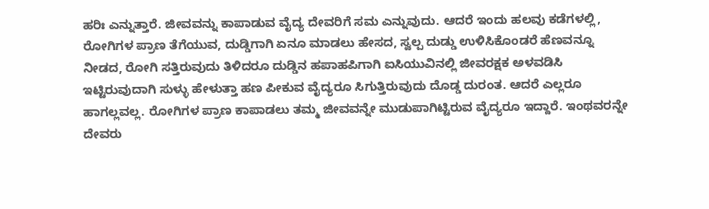ಹರಿಃ ಎನ್ನುತ್ತಾರೆ. ಜೀವವನ್ನು ಕಾಪಾಡುವ ವೈದ್ಯ ದೇವರಿಗೆ ಸಮ ಎನ್ನುವುದು. ಆದರೆ ಇಂದು ಹಲವು ಕಡೆಗಳಲ್ಲಿ, ರೋಗಿಗಳ ಪ್ರಾಣ ತೆಗೆಯುವ, ದುಡ್ಡಿಗಾಗಿ ಏನೂ ಮಾಡಲು ಹೇಸದ, ಸ್ವಲ್ಪ ದುಡ್ಡು ಉಳಿಸಿಕೊಂಡರೆ ಹೆಣವನ್ನೂ ನೀಡದ, ರೋಗಿ ಸತ್ತಿರುವುದು ತಿಳಿದರೂ ದುಡ್ಡಿನ ಹಪಾಹಪಿಗಾಗಿ ಐಸಿಯುವಿನಲ್ಲಿ ಜೀವರಕ್ಷಕ ಅಳವಡಿಸಿ ಇಟ್ಟಿರುವುದಾಗಿ ಸುಳ್ಳು ಹೇಳುತ್ತಾ ಹಣ ಪೀಕುವ ವೈದ್ಯರೂ ಸಿಗುತ್ತಿರುವುದು ದೊಡ್ಡ ದುರಂತ. ಆದರೆ ಎಲ್ಲರೂ ಹಾಗಲ್ಲವಲ್ಲ. ರೋಗಿಗಳ ಪ್ರಾಣ ಕಾಪಾಡಲು ತಮ್ಮ ಜೀವವನ್ನೇ ಮುಡುಪಾಗಿಟ್ಟಿರುವ ವೈದ್ಯರೂ ಇದ್ದಾರೆ. ಇಂಥವರನ್ನೇ ದೇವರು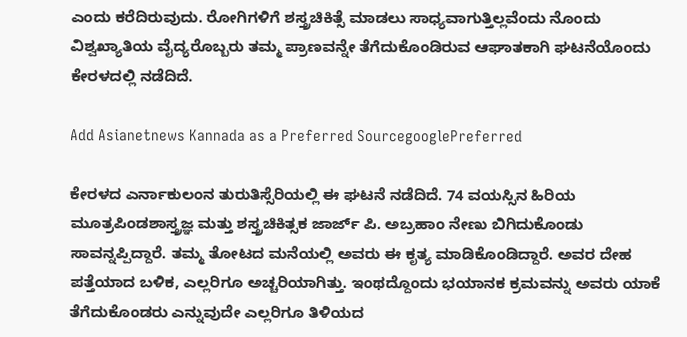ಎಂದು ಕರೆದಿರುವುದು. ರೋಗಿಗಳಿಗೆ ಶಸ್ತ್ರಚಿಕಿತ್ಸೆ ಮಾಡಲು ಸಾಧ್ಯವಾಗುತ್ತಿಲ್ಲವೆಂದು ನೊಂದು ವಿಶ್ವಖ್ಯಾತಿಯ ವೈದ್ಯರೊಬ್ಬರು ತಮ್ಮ ಪ್ರಾಣವನ್ನೇ ತೆಗೆದುಕೊಂಡಿರುವ ಆಘಾತಕಾಗಿ ಘಟನೆಯೊಂದು ಕೇರಳದಲ್ಲಿ ನಡೆದಿದೆ.

Add Asianetnews Kannada as a Preferred SourcegooglePreferred

ಕೇರಳದ ಎರ್ನಾಕುಲಂನ ತುರುತಿಸ್ಸೆರಿಯಲ್ಲಿ ಈ ಘಟನೆ ನಡೆದಿದೆ. 74 ವಯಸ್ಸಿನ ಹಿರಿಯ ಮೂತ್ರಪಿಂಡಶಾಸ್ತ್ರಜ್ಞ ಮತ್ತು ಶಸ್ತ್ರಚಿಕಿತ್ಸಕ ಜಾರ್ಜ್ ಪಿ. ಅಬ್ರಹಾಂ ನೇಣು ಬಿಗಿದುಕೊಂಡು ಸಾವನ್ನಪ್ಪಿದ್ದಾರೆ. ತಮ್ಮ ತೋಟದ ಮನೆಯಲ್ಲಿ ಅವರು ಈ ಕೃತ್ಯ ಮಾಡಿಕೊಂಡಿದ್ದಾರೆ. ಅವರ ದೇಹ ಪತ್ತೆಯಾದ ಬಳಿಕ, ಎಲ್ಲರಿಗೂ ಅಚ್ಚರಿಯಾಗಿತ್ತು. ಇಂಥದ್ದೊಂದು ಭಯಾನಕ ಕ್ರಮವನ್ನು ಅವರು ಯಾಕೆ ತೆಗೆದುಕೊಂಡರು ಎನ್ನುವುದೇ ಎಲ್ಲರಿಗೂ ತಿಳಿಯದ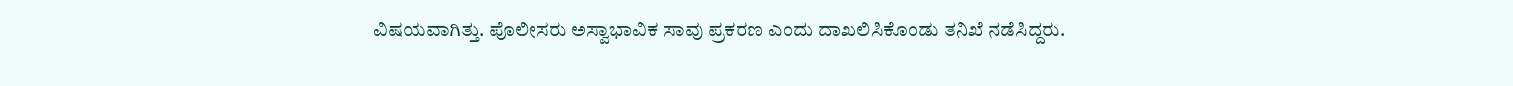ವಿಷಯವಾಗಿತ್ತು. ಪೊಲೀಸರು ಅಸ್ವಾಭಾವಿಕ ಸಾವು ಪ್ರಕರಣ ಎಂದು ದಾಖಲಿಸಿಕೊಂಡು ತನಿಖೆ ನಡೆಸಿದ್ದರು.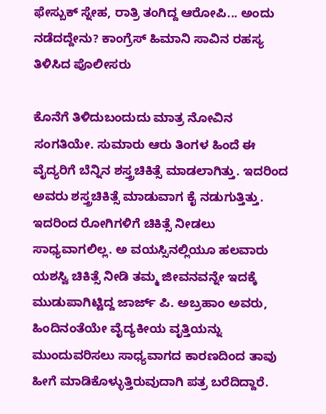ಫೇಸ್ಬುಕ್ ಸ್ನೇಹ, ರಾತ್ರಿ ತಂಗಿದ್ದ ಆರೋಪಿ... ಅಂದು ನಡೆದದ್ದೇನು? ಕಾಂಗ್ರೆಸ್ ಹಿಮಾನಿ ಸಾವಿನ ರಹಸ್ಯ ತಿಳಿಸಿದ ಪೊಲೀಸರು

ಕೊನೆಗೆ ತಿಳಿದುಬಂದುದು ಮಾತ್ರ ನೋವಿನ ಸಂಗತಿಯೇ. ಸುಮಾರು ಆರು ತಿಂಗಳ ಹಿಂದೆ ಈ ವೈದ್ಯರಿಗೆ ಬೆನ್ನಿನ ಶಸ್ತ್ರಚಿಕಿತ್ಸೆ ಮಾಡಲಾಗಿತ್ತು. ಇದರಿಂದ ಅವರು ಶಸ್ತ್ರಚಿಕಿತ್ಸೆ ಮಾಡುವಾಗ ಕೈ ನಡುಗುತ್ತಿತ್ತು. ಇದರಿಂದ ರೋಗಿಗಳಿಗೆ ಚಿಕಿತ್ಸೆ ನೀಡಲು ಸಾಧ್ಯವಾಗಲಿಲ್ಲ. ಅ ವಯಸ್ಸಿನಲ್ಲಿಯೂ ಹಲವಾರು ಯಶಸ್ವಿ ಚಿಕಿತ್ಸೆ ನೀಡಿ ತಮ್ಮ ಜೀವನವನ್ನೇ ಇದಕ್ಕೆ ಮುಡುಪಾಗಿಟ್ಟಿದ್ದ ಜಾರ್ಜ್ ಪಿ. ಅಬ್ರಹಾಂ ಅವರು, ಹಿಂದಿನಂತೆಯೇ ವೈದ್ಯಕೀಯ ವೃತ್ತಿಯನ್ನು ಮುಂದುವರಿಸಲು ಸಾಧ್ಯವಾಗದ ಕಾರಣದಿಂದ ತಾವು ಹೀಗೆ ಮಾಡಿಕೊಳ್ಳುತ್ತಿರುವುದಾಗಿ ಪತ್ರ ಬರೆದಿದ್ದಾರೆ.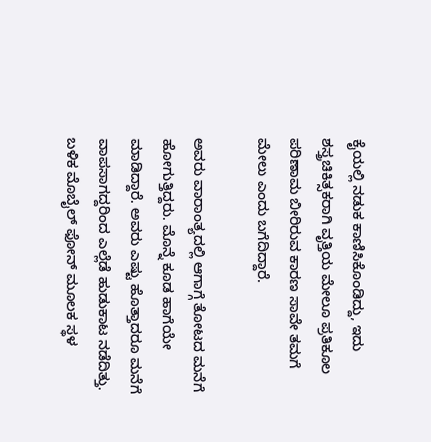ಕೈಯಲ್ಲಿ ನಡುಕ ಕಾಣಿಸಿಕೊಂಡಿದ್ದು, ಇದು ಶಸ್ತ್ರಚಿಕಿತ್ಸಕರಾಗಿ ವೃತ್ತಿಯ ಮೇಲೂ ಪ್ರತಿಕೂಲ ಪರಿಣಾಮ ಬೀರಿರುವ ಕಾರಣ ಸಾವೇ ತಮಗೆ ಮೇಲು ಎಂದು ಬಗೆದಿದ್ದಾರೆ.

ಅವರು ವಾರಾಂತ್ಯದಲ್ಲಿ ಆಗಾಗ್ಗೆ ತೋಟದ ಮನೆಗೆ ಹೋಗುತ್ತಿದ್ದರು. ಮೊನ್ನೆ ಕೂಡ ಹಾಗೆಯೇ ಮಾಡಿದ್ದಾರೆ. ಅವರು ಎಷ್ಟು ಹೊತ್ತಾದರೂ ಮನೆಗೆ ವಾಪಸಾಗದ್ದರಿಂದ ಎಲ್ಲೆಡೆ ಹುಡುಕಾಟ ನಡೆದಿತ್ತು. ಬಳಿಕ ಮೊಬೈಲ್ ಫೋನ್ ಮೂಲಕ ಸ್ಥಳ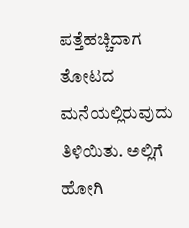ಪತ್ತೆಹಚ್ಚಿದಾಗ ತೋಟದ ಮನೆಯಲ್ಲಿರುವುದು ತಿಳಿಯಿತು. ಅಲ್ಲಿಗೆ ಹೋಗಿ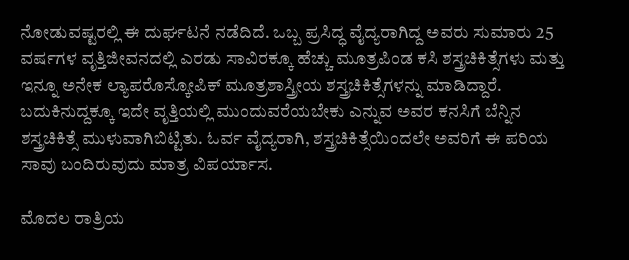ನೋಡುವಷ್ಟರಲ್ಲಿ ಈ ದುರ್ಘಟನೆ ನಡೆದಿದೆ. ಒಬ್ಬ ಪ್ರಸಿದ್ಧ ವೈದ್ಯರಾಗಿದ್ದ ಅವರು ಸುಮಾರು 25 ವರ್ಷಗಳ ವೃತ್ತಿಜೀವನದಲ್ಲಿ ಎರಡು ಸಾವಿರಕ್ಕೂ ಹೆಚ್ಚು ಮೂತ್ರಪಿಂಡ ಕಸಿ ಶಸ್ತ್ರಚಿಕಿತ್ಸೆಗಳು ಮತ್ತು ಇನ್ನೂ ಅನೇಕ ಲ್ಯಾಪರೊಸ್ಕೋಪಿಕ್ ಮೂತ್ರಶಾಸ್ತ್ರೀಯ ಶಸ್ತ್ರಚಿಕಿತ್ಸೆಗಳನ್ನು ಮಾಡಿದ್ದಾರೆ. ಬದುಕಿನುದ್ದಕ್ಕೂ ಇದೇ ವೃತ್ತಿಯಲ್ಲಿ ಮುಂದುವರೆಯಬೇಕು ಎನ್ನುವ ಅವರ ಕನಸಿಗೆ ಬೆನ್ನಿನ ಶಸ್ತ್ರಚಿಕಿತ್ಸೆ ಮುಳುವಾಗಿಬಿಟ್ಟಿತು. ಓರ್ವ ವೈದ್ಯರಾಗಿ, ಶಸ್ತ್ರಚಿಕಿತ್ಸೆಯಿಂದಲೇ ಅವರಿಗೆ ಈ ಪರಿಯ ಸಾವು ಬಂದಿರುವುದು ಮಾತ್ರ ವಿಪರ್ಯಾಸ.

ಮೊದಲ ರಾತ್ರಿಯ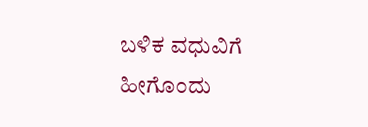ಬಳಿಕ ವಧುವಿಗೆ ಹೀಗೊಂದು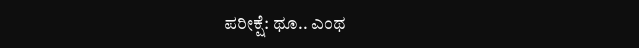ಪರೀಕ್ಷೆ: ಥೂ.. ಎಂಥ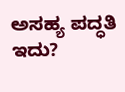ಅಸಹ್ಯ ಪದ್ಧತಿ ಇದು?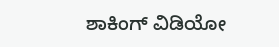ಶಾಕಿಂಗ್ ವಿಡಿಯೋ